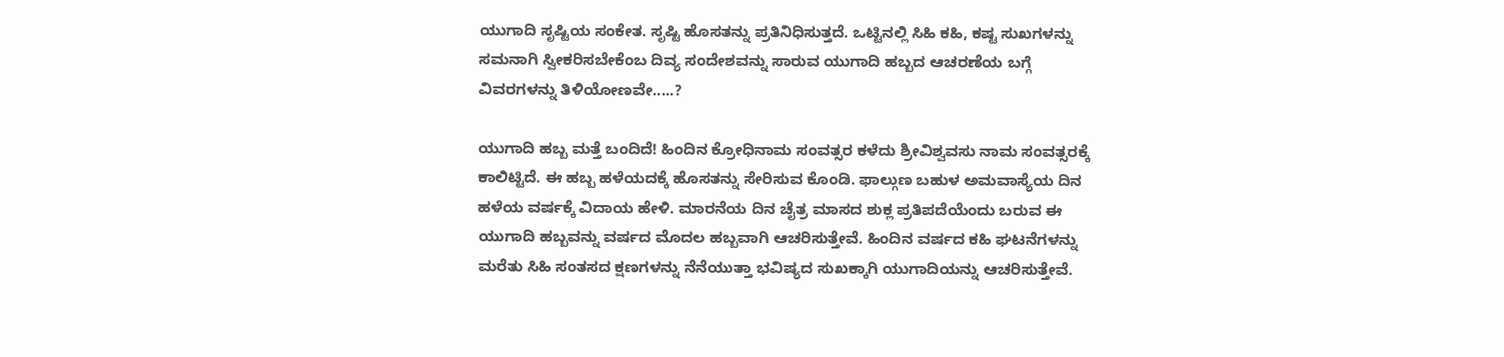ಯುಗಾದಿ ಸೃಷ್ಟಿಯ ಸಂಕೇತ. ಸೃಷ್ಟಿ ಹೊಸತನ್ನು ಪ್ರತಿನಿಧಿಸುತ್ತದೆ. ಒಟ್ಟಿನಲ್ಲಿ ಸಿಹಿ ಕಹಿ, ಕಷ್ಟ ಸುಖಗಳನ್ನು ಸಮನಾಗಿ ಸ್ವೀಕರಿಸಬೇಕೆಂಬ ದಿವ್ಯ ಸಂದೇಶವನ್ನು ಸಾರುವ ಯುಗಾದಿ ಹಬ್ಬದ ಆಚರಣೆಯ ಬಗ್ಗೆ ವಿವರಗಳನ್ನು ತಿಳಿಯೋಣವೇ.....?

ಯುಗಾದಿ ಹಬ್ಬ ಮತ್ತೆ ಬಂದಿದೆ! ಹಿಂದಿನ ಕ್ರೋಧಿನಾಮ ಸಂವತ್ಸರ ಕಳೆದು ಶ್ರೀವಿಶ್ವವಸು ನಾಮ ಸಂವತ್ಸರಕ್ಕೆ ಕಾಲಿಟ್ಟಿದೆ. ಈ ಹಬ್ಬ ಹಳೆಯದಕ್ಕೆ ಹೊಸತನ್ನು ಸೇರಿಸುವ ಕೊಂಡಿ. ಫಾಲ್ಗುಣ ಬಹುಳ ಅಮವಾಸ್ಯೆಯ ದಿನ ಹಳೆಯ ವರ್ಷಕ್ಕೆ ವಿದಾಯ ಹೇಳಿ. ಮಾರನೆಯ ದಿನ ಚೈತ್ರ ಮಾಸದ ಶುಕ್ಲ ಪ್ರತಿಪದೆಯೆಂದು ಬರುವ ಈ ಯುಗಾದಿ ಹಬ್ಬವನ್ನು ವರ್ಷದ ಮೊದಲ ಹಬ್ಬವಾಗಿ ಆಚರಿಸುತ್ತೇವೆ. ಹಿಂದಿನ ವರ್ಷದ ಕಹಿ ಘಟನೆಗಳನ್ನು ಮರೆತು ಸಿಹಿ ಸಂತಸದ ಕ್ಷಣಗಳನ್ನು ನೆನೆಯುತ್ತಾ ಭವಿಷ್ಯದ ಸುಖಕ್ಕಾಗಿ ಯುಗಾದಿಯನ್ನು ಆಚರಿಸುತ್ತೇವೆ.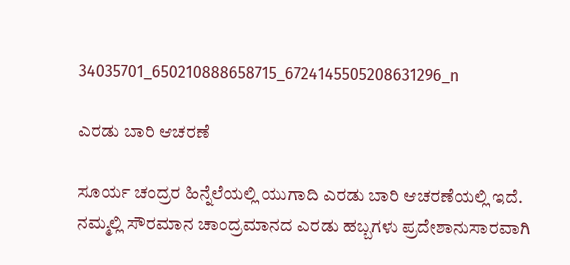34035701_650210888658715_6724145505208631296_n

ಎರಡು ಬಾರಿ ಆಚರಣೆ

ಸೂರ್ಯ ಚಂದ್ರರ ಹಿನ್ನೆಲೆಯಲ್ಲಿ ಯುಗಾದಿ ಎರಡು ಬಾರಿ ಆಚರಣೆಯಲ್ಲಿ ಇದೆ. ನಮ್ಮಲ್ಲಿ ಸೌರಮಾನ ಚಾಂದ್ರಮಾನದ ಎರಡು ಹಬ್ಬಗಳು ಪ್ರದೇಶಾನುಸಾರವಾಗಿ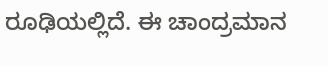ರೂಢಿಯಲ್ಲಿದೆ. ಈ ಚಾಂದ್ರಮಾನ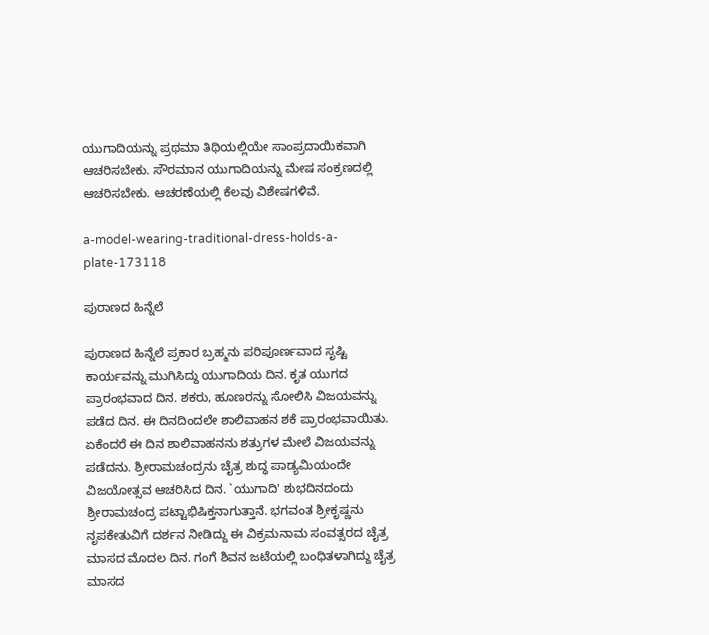ಯುಗಾದಿಯನ್ನು ಪ್ರಥಮಾ ತಿಥಿಯಲ್ಲಿಯೇ ಸಾಂಪ್ರದಾಯಿಕವಾಗಿ ಆಚರಿಸಬೇಕು. ಸೌರಮಾನ ಯುಗಾದಿಯನ್ನು ಮೇಷ ಸಂಕ್ರಣದಲ್ಲಿ ಆಚರಿಸಬೇಕು. ಆಚರಣೆಯಲ್ಲಿ ಕೆಲವು ವಿಶೇಷಗಳಿವೆ.

a-model-wearing-traditional-dress-holds-a-plate-173118

ಪುರಾಣದ ಹಿನ್ನೆಲೆ

ಪುರಾಣದ ಹಿನ್ನೆಲೆ ಪ್ರಕಾರ ಬ್ರಹ್ಮನು ಪರಿಪೂರ್ಣವಾದ ಸೃಷ್ಟಿ ಕಾರ್ಯವನ್ನು ಮುಗಿಸಿದ್ದು ಯುಗಾದಿಯ ದಿನ. ಕೃತ ಯುಗದ ಪ್ರಾರಂಭವಾದ ದಿನ. ಶಕರು, ಹೂಣರನ್ನು ಸೋಲಿಸಿ ವಿಜಯವನ್ನು ಪಡೆದ ದಿನ. ಈ ದಿನದಿಂದಲೇ ಶಾಲಿವಾಹನ ಶಕೆ ಪ್ರಾರಂಭವಾಯಿತು. ಏಕೆಂದರೆ ಈ ದಿನ ಶಾಲಿವಾಹನನು ಶತ್ರುಗಳ ಮೇಲೆ ವಿಜಯವನ್ನು ಪಡೆದನು. ಶ್ರೀರಾಮಚಂದ್ರನು ಚೈತ್ರ ಶುದ್ಧ ಪಾಡ್ಯಮಿಯಂದೇ ವಿಜಯೋತ್ಸವ ಆಚರಿಸಿದ ದಿನ. `ಯುಗಾದಿ' ಶುಭದಿನದಂದು ಶ್ರೀರಾಮಚಂದ್ರ ಪಟ್ಟಾಭಿಷಿಕ್ತನಾಗುತ್ತಾನೆ. ಭಗವಂತ ಶ್ರೀಕೃಷ್ಣನು ನೃಪಕೇತುವಿಗೆ ದರ್ಶನ ನೀಡಿದ್ದು ಈ ವಿಕ್ರಮನಾಮ ಸಂವತ್ಸರದ ಚೈತ್ರ ಮಾಸದ ಮೊದಲ ದಿನ. ಗಂಗೆ ಶಿವನ ಜಟೆಯಲ್ಲಿ ಬಂಧಿತಳಾಗಿದ್ದು ಚೈತ್ರ ಮಾಸದ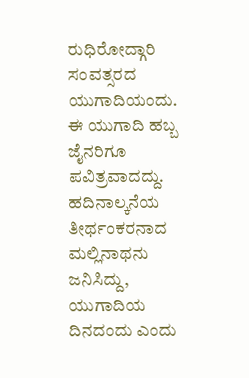ರುಧಿರೋದ್ಗಾರಿ ಸಂವತ್ಸರದ  ಯುಗಾದಿಯಂದು. ಈ ಯುಗಾದಿ ಹಬ್ಬ ಜೈನರಿಗೂ ಪವಿತ್ರವಾದದ್ದು. ಹದಿನಾಲ್ಕನೆಯ ತೀರ್ಥಂಕರನಾದ ಮಲ್ಲಿನಾಥನು ಜನಿಸಿದ್ದು, ಯುಗಾದಿಯ ದಿನದಂದು ಎಂದು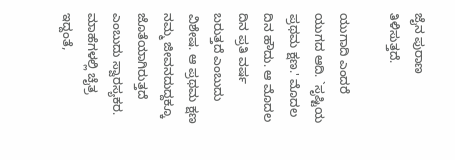ಜೈನ ಪುರಾಣ ತಿಳಿಸುತ್ತದೆ.

ಯುಗಾದಿ ಎಂದರೆ ಯುಗದ ಆದಿ. `ಸೃಷ್ಟಿಯ ಪ್ರಥಮ ಕ್ಷಣ.' ಮೊದಲ ದಿನ ಹೌದು. ಆ ಮೊದಲ ದಿನ ಪ್ರತಿ ವರ್ಷ ಬರುತ್ತದೆ ಎಂಬುದು ವಿಶೇಷ. ಆ ಪ್ರಥಮ ಕ್ಷಣ ನಮ್ಮ ಜೀವನದುದ್ದಕ್ಕೂ ಜೊತೆಯಾಗಿರುತ್ತದೆ ಎಂಬುದು ಸ್ವಾರಸ್ಯಕರ. ಮಾಹೆಗಳಲ್ಲಿ ಚೈತ್ರ ಇದ್ದಂತೆ,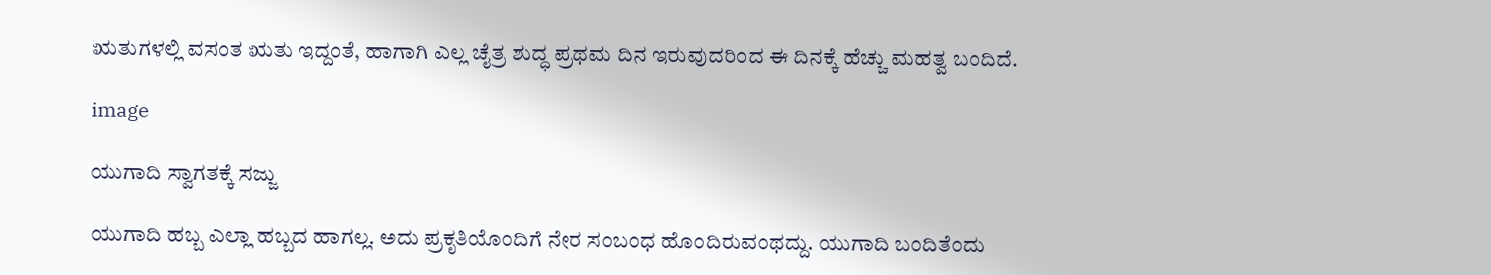ಋತುಗಳಲ್ಲಿ ವಸಂತ ಋತು ಇದ್ದಂತೆ, ಹಾಗಾಗಿ ಎಲ್ಲ ಚೈತ್ರ ಶುದ್ಧ ಪ್ರಥಮ ದಿನ ಇರುವುದರಿಂದ ಈ ದಿನಕ್ಕೆ ಹೆಚ್ಚು ಮಹತ್ವ ಬಂದಿದೆ.

image

ಯುಗಾದಿ ಸ್ವಾಗತಕ್ಕೆ ಸಜ್ಜು

ಯುಗಾದಿ ಹಬ್ಬ ಎಲ್ಲಾ ಹಬ್ಬದ ಹಾಗಲ್ಲ. ಅದು ಪ್ರಕೃತಿಯೊಂದಿಗೆ ನೇರ ಸಂಬಂಧ ಹೊಂದಿರುವಂಥದ್ದು. ಯುಗಾದಿ ಬಂದಿತೆಂದು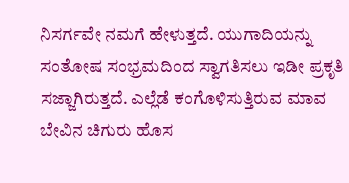ನಿಸರ್ಗವೇ ನಮಗೆ ಹೇಳುತ್ತದೆ. ಯುಗಾದಿಯನ್ನು ಸಂತೋಷ ಸಂಭ್ರಮದಿಂದ ಸ್ವಾಗತಿಸಲು ಇಡೀ ಪ್ರಕೃತಿ ಸಜ್ಜಾಗಿರುತ್ತದೆ. ಎಲ್ಲೆಡೆ ಕಂಗೊಳಿಸುತ್ತಿರುವ ಮಾವ ಬೇವಿನ ಚಿಗುರು ಹೊಸ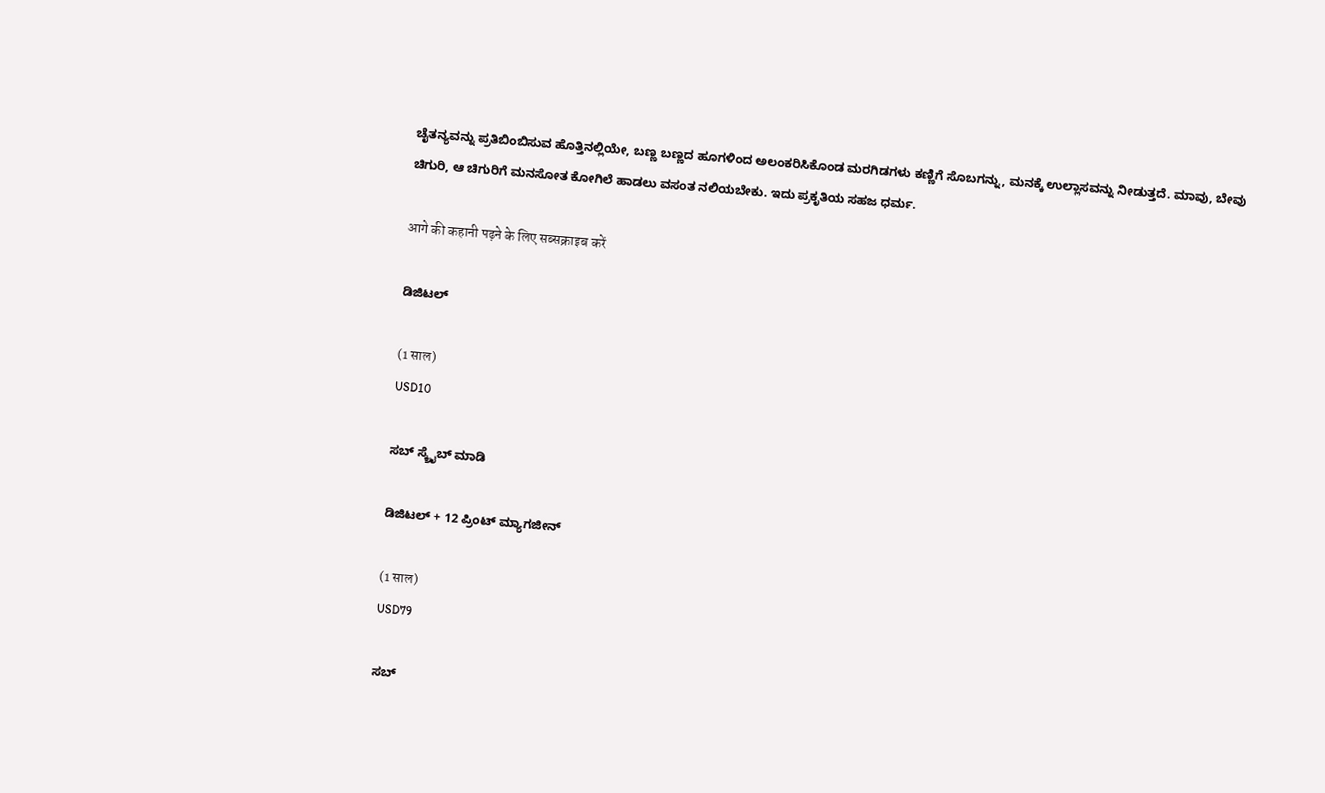ಚೈತನ್ಯವನ್ನು ಪ್ರತಿಬಿಂಬಿಸುವ ಹೊತ್ತಿನಲ್ಲಿಯೇ, ಬಣ್ಣ ಬಣ್ಣದ ಹೂಗಳಿಂದ ಅಲಂಕರಿಸಿಕೊಂಡ ಮರಗಿಡಗಳು ಕಣ್ಣಿಗೆ ಸೊಬಗನ್ನು, ಮನಕ್ಕೆ ಉಲ್ಲಾಸವನ್ನು ನೀಡುತ್ತದೆ. ಮಾವು, ಬೇವು ಚಿಗುರಿ, ಆ ಚಿಗುರಿಗೆ ಮನಸೋತ ಕೋಗಿಲೆ ಹಾಡಲು ವಸಂತ ನಲಿಯಬೇಕು. ಇದು ಪ್ರಕೃತಿಯ ಸಹಜ ಧರ್ಮ.

आगे की कहानी पढ़ने के लिए सब्सक्राइब करें

ಡಿಜಿಟಲ್

(1 साल)
USD10

ಸಬ್ ಸ್ಕ್ರೈಬ್ ಮಾಡಿ

ಡಿಜಿಟಲ್ + 12 ಪ್ರಿಂಟ್ ಮ್ಯಾಗಜೀನ್

(1 साल)
USD79

ಸಬ್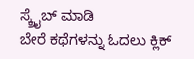ಸ್ಕ್ರೈಬ್ ಮಾಡಿ
ಬೇರೆ ಕಥೆಗಳನ್ನು ಓದಲು ಕ್ಲಿಕ್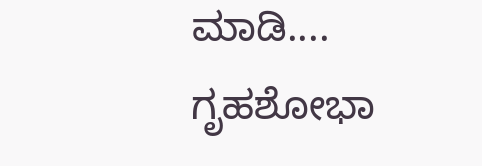ಮಾಡಿ....
ಗೃಹಶೋಭಾ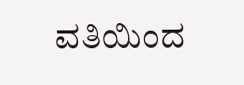ವತಿಯಿಂದ